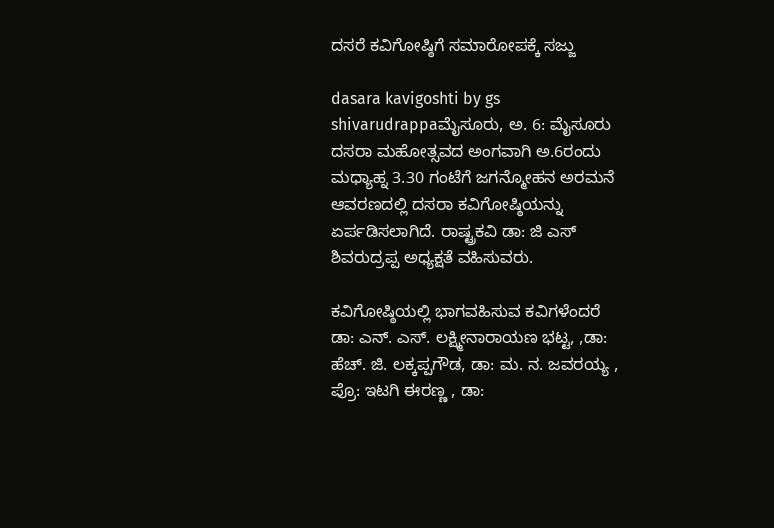ದಸರೆ ಕವಿಗೋಷ್ಠಿಗೆ ಸಮಾರೋಪಕ್ಕೆ ಸಜ್ಜು

dasara kavigoshti by gs shivarudrappaಮೈಸೂರು, ಅ. 6: ಮೈಸೂರು ದಸರಾ ಮಹೋತ್ಸವದ ಅಂಗವಾಗಿ ಅ.6ರಂದು ಮಧ್ಯಾಹ್ನ 3.30 ಗಂಟೆಗೆ ಜಗನ್ಮೋಹನ ಅರಮನೆ ಆವರಣದಲ್ಲಿ ದಸರಾ ಕವಿಗೋಷ್ಠಿಯನ್ನು ಏರ್ಪಡಿಸಲಾಗಿದೆ. ರಾಷ್ಟ್ರಕವಿ ಡಾ: ಜಿ ಎಸ್ ಶಿವರುದ್ರಪ್ಪ ಅಧ್ಯಕ್ಷತೆ ವಹಿಸುವರು.

ಕವಿಗೋಷ್ಠಿಯಲ್ಲಿ ಭಾಗವಹಿಸುವ ಕವಿಗಳೆಂದರೆ
ಡಾ: ಎನ್. ಎಸ್. ಲಕ್ಷ್ಮೀನಾರಾಯಣ ಭಟ್ಟ, ,ಡಾ: ಹೆಚ್. ಜಿ. ಲಕ್ಕಪ್ಪಗೌಡ, ಡಾ: ಮ. ನ. ಜವರಯ್ಯ , ಪ್ರೊ: ಇಟಗಿ ಈರಣ್ಣ , ಡಾ: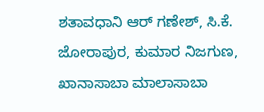ಶತಾವಧಾನಿ ಆರ್ ಗಣೇಶ್, ಸಿ.ಕೆ. ಜೋರಾಪುರ, ಕುಮಾರ ನಿಜಗುಣ, ಖಾನಾಸಾಬಾ ಮಾಲಾಸಾಬಾ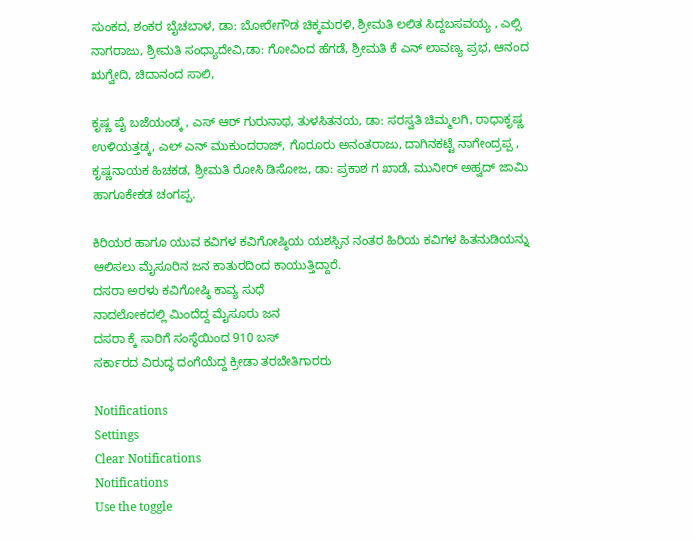ಸುಂಕದ, ಶಂಕರ ಬೈಚಬಾಳ, ಡಾ: ಬೋರೇಗೌಡ ಚಿಕ್ಕಮರಳಿ, ಶ್ರೀಮತಿ ಲಲಿತ ಸಿದ್ದಬಸವಯ್ಯ , ಎಲ್ಸಿ ನಾಗರಾಜು, ಶ್ರೀಮತಿ ಸಂಧ್ಯಾದೇವಿ,ಡಾ: ಗೋವಿಂದ ಹೆಗಡೆ, ಶ್ರೀಮತಿ ಕೆ ಎನ್ ಲಾವಣ್ಯ ಪ್ರಭ, ಆನಂದ ಋಗ್ವೇದಿ, ಚಿದಾನಂದ ಸಾಲಿ,

ಕೃಷ್ಣ ಪೈ ಬಜೆಯಂಡ್ಕ , ಎಸ್ ಆರ್ ಗುರುನಾಥ, ತುಳಸಿತನಯ, ಡಾ: ಸರಸ್ವತಿ ಚಿಮ್ಮಲಗಿ, ರಾಧಾಕೃಷ್ಣ ಉಳಿಯತ್ತಡ್ಕ, ಎಲ್ ಎನ್ ಮುಕುಂದರಾಜ್, ಗೊರೂರು ಅನಂತರಾಜು, ದಾಗಿನಕಟ್ಟೆ ನಾಗೇಂದ್ರಪ್ಪ , ಕೃಷ್ಣನಾಯಕ ಹಿಚಕಡ, ಶ್ರೀಮತಿ ರೋಸಿ ಡಿಸೋಜ, ಡಾ: ಪ್ರಕಾಶ ಗ ಖಾಡೆ, ಮುನೀರ್ ಅಹ್ವದ್ ಜಾಮಿ ಹಾಗೂಕೇಕಡ ಚಂಗಪ್ಪ.

ಕಿರಿಯರ ಹಾಗೂ ಯುವ ಕವಿಗಳ ಕವಿಗೋಷ್ಠಿಯ ಯಶಸ್ಸಿನ ನಂತರ ಹಿರಿಯ ಕವಿಗಳ ಹಿತನುಡಿಯನ್ನು ಆಲಿಸಲು ಮೈಸೂರಿನ ಜನ ಕಾತುರದಿಂದ ಕಾಯುತ್ತಿದ್ದಾರೆ.
ದಸರಾ ಅರಳು ಕವಿಗೋಷ್ಠಿ ಕಾವ್ಯ ಸುಧೆ
ನಾದಲೋಕದಲ್ಲಿ ಮಿಂದೆದ್ದ ಮೈಸೂರು ಜನ
ದಸರಾ ಕ್ಕೆ ಸಾರಿಗೆ ಸಂಸ್ಥೆಯಿಂದ 910 ಬಸ್
ಸರ್ಕಾರದ ವಿರುದ್ಧ ದಂಗೆಯೆದ್ದ ಕ್ರೀಡಾ ತರಬೇತಿಗಾರರು

Notifications
Settings
Clear Notifications
Notifications
Use the toggle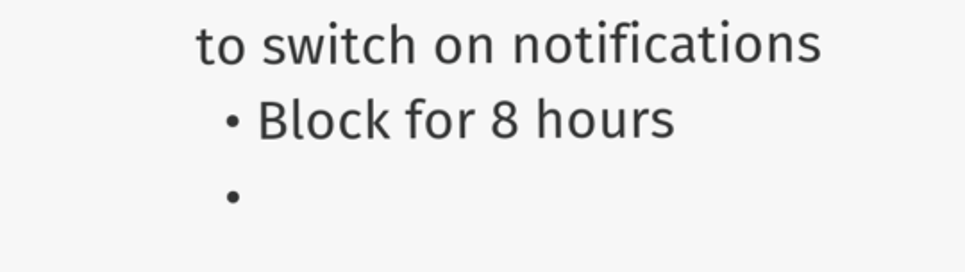to switch on notifications
  • Block for 8 hours
  •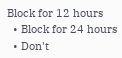Block for 12 hours
  • Block for 24 hours
  • Don't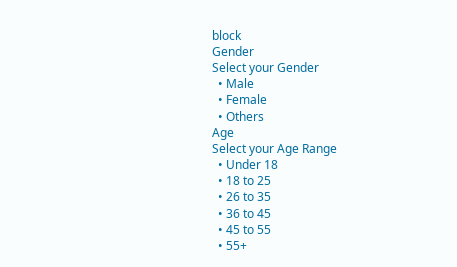block
Gender
Select your Gender
  • Male
  • Female
  • Others
Age
Select your Age Range
  • Under 18
  • 18 to 25
  • 26 to 35
  • 36 to 45
  • 45 to 55
  • 55+